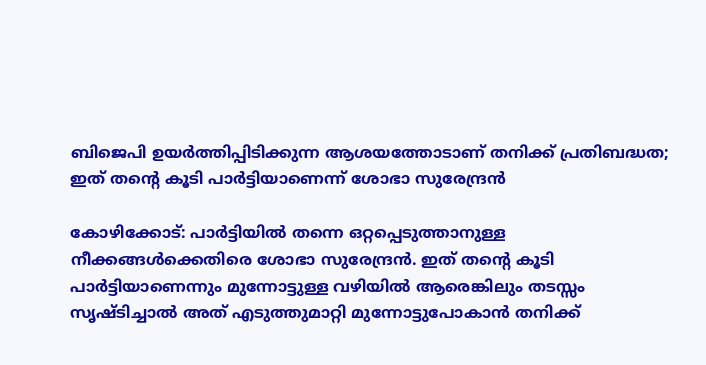ബിജെപി ഉയർത്തിപ്പിടിക്കുന്ന ആശയത്തോടാണ് തനിക്ക് പ്രതിബദ്ധത; ഇത് തന്റെ കൂടി പാർട്ടിയാണെന്ന് ശോഭാ സുരേന്ദ്രൻ

കോഴിക്കോട്: പാർട്ടിയിൽ തന്നെ ഒറ്റപ്പെടുത്താനുള്ള നീക്കങ്ങൾക്കെതിരെ ശോഭാ സുരേന്ദ്രൻ. ഇത് തന്റെ കൂടി പാർട്ടിയാണെന്നും മുന്നോട്ടുള്ള വഴിയിൽ ആരെങ്കിലും തടസ്സം സൃഷ്ടിച്ചാൽ അത് എടുത്തുമാറ്റി മുന്നോട്ടുപോകാൻ തനിക്ക്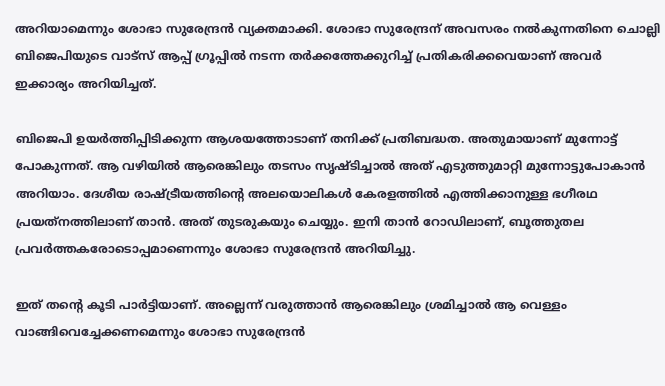അറിയാമെന്നും ശോഭാ സുരേന്ദ്രൻ വ്യക്തമാക്കി. ശോഭാ സുരേന്ദ്രന് അവസരം നൽകുന്നതിനെ ചൊല്ലി ബിജെപിയുടെ വാട്സ് ആപ്പ് ഗ്രൂപ്പിൽ നടന്ന തർക്കത്തേക്കുറിച്ച് പ്രതികരിക്കവെയാണ് അവർ ഇക്കാര്യം അറിയിച്ചത്.

ബിജെപി ഉയർത്തിപ്പിടിക്കുന്ന ആശയത്തോടാണ് തനിക്ക് പ്രതിബദ്ധത. അതുമായാണ് മുന്നോട്ട് പോകുന്നത്. ആ വഴിയിൽ ആരെങ്കിലും തടസം സൃഷ്ടിച്ചാൽ അത് എടുത്തുമാറ്റി മുന്നോട്ടുപോകാൻ അറിയാം. ദേശീയ രാഷ്ട്രീയത്തിന്റെ അലയൊലികൾ കേരളത്തിൽ എത്തിക്കാനുള്ള ഭഗീരഥ പ്രയത്‌നത്തിലാണ് താൻ. അത് തുടരുകയും ചെയ്യും. ഇനി താൻ റോഡിലാണ്, ബൂത്തുതല പ്രവർത്തകരോടൊപ്പമാണെന്നും ശോഭാ സുരേന്ദ്രൻ അറിയിച്ചു.

ഇത് തന്റെ കൂടി പാർട്ടിയാണ്. അല്ലെന്ന് വരുത്താൻ ആരെങ്കിലും ശ്രമിച്ചാൽ ആ വെള്ളം വാങ്ങിവെച്ചേക്കണമെന്നും ശോഭാ സുരേന്ദ്രൻ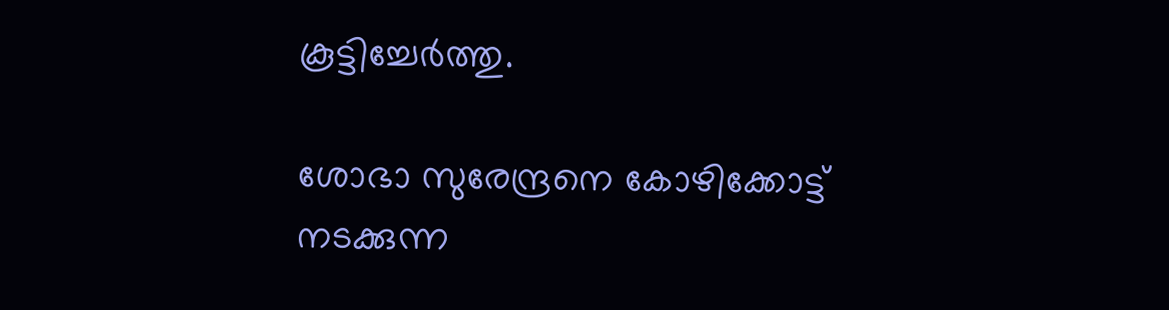കൂട്ടിച്ചേർത്തു.

ശോഭാ സുരേന്ദ്രനെ കോഴിക്കോട്ട് നടക്കുന്ന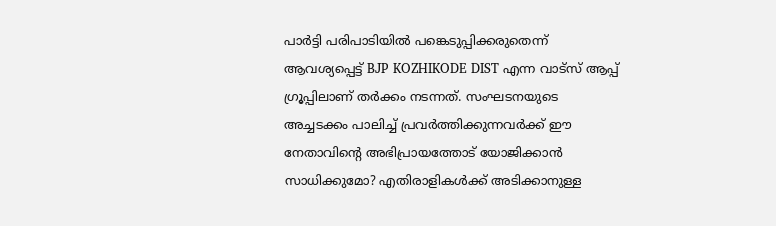പാർട്ടി പരിപാടിയിൽ പങ്കെടുപ്പിക്കരുതെന്ന് ആവശ്യപ്പെട്ട് BJP KOZHIKODE DIST എന്ന വാട്സ് ആപ്പ് ഗ്രൂപ്പിലാണ് തർക്കം നടന്നത്. സംഘടനയുടെ അച്ചടക്കം പാലിച്ച് പ്രവർത്തിക്കുന്നവർക്ക് ഈ നേതാവിന്റെ അഭിപ്രായത്തോട് യോജിക്കാൻ സാധിക്കുമോ? എതിരാളികൾക്ക് അടിക്കാനുള്ള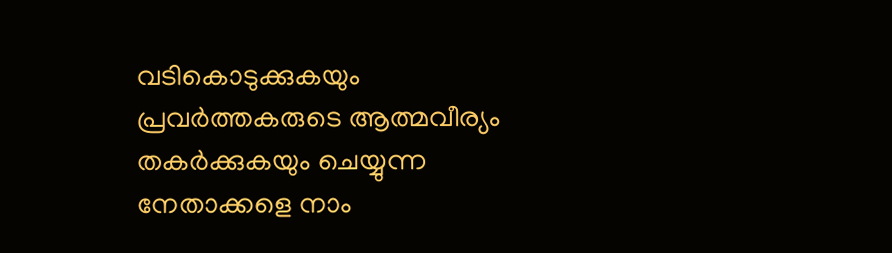വടികൊടുക്കുകയും പ്രവർത്തകരുടെ ആത്മവീര്യം തകർക്കുകയും ചെയ്യുന്ന നേതാക്കളെ നാം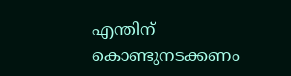എന്തിന് കൊണ്ടുനടക്കണം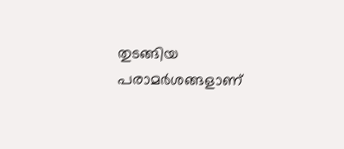തുടങ്ങിയ പരാമർശങ്ങളാണ്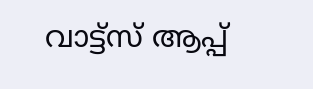വാട്ട്‌സ് ആപ്പ്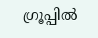ഗ്രൂപ്പിൽ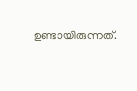ഉണ്ടായിരുന്നത്.